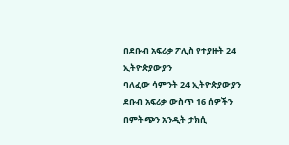በደቡብ አፍሪቃ ፖሊስ የተያዙት 24 ኢትዮጵያውያን
ባለፈው ሳምንት 24 ኢትዮጵያውያን ደቡብ አፍሪቃ ውስጥ 16 ሰዎችን በምትጭን አንዲት ታክሲ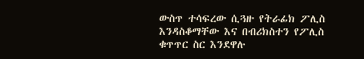ውስጥ ተሳፍረው ሲጓዙ የትራፊክ ፖሊስ እንዳስቆማቸው እና በብሪክስተን የፖሊስ ቁጥጥር ስር እንደዋሉ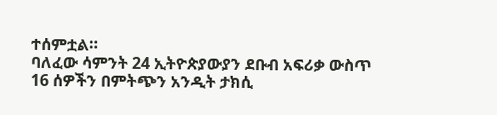ተሰምቷል።
ባለፈው ሳምንት 24 ኢትዮጵያውያን ደቡብ አፍሪቃ ውስጥ 16 ሰዎችን በምትጭን አንዲት ታክሲ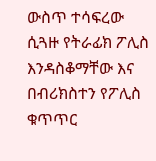ውስጥ ተሳፍረው ሲጓዙ የትራፊክ ፖሊስ እንዳስቆማቸው እና በብሪክስተን የፖሊስ ቁጥጥር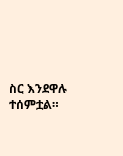ስር እንደዋሉ ተሰምቷል።